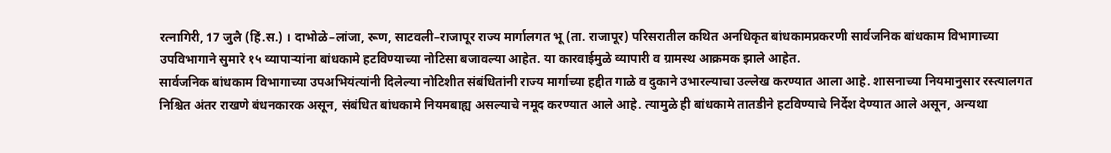रत्नागिरी, 17 जुलै (हिं.स.) । दाभोळे–लांजा, रूण, साटवली–राजापूर राज्य मार्गालगत भू (ता. राजापूर) परिसरातील कथित अनधिकृत बांधकामप्रकरणी सार्वजनिक बांधकाम विभागाच्या उपविभागाने सुमारे १५ व्यापाऱ्यांना बांधकामे हटविण्याच्या नोटिसा बजावल्या आहेत. या कारवाईमुळे व्यापारी व ग्रामस्थ आक्रमक झाले आहेत.
सार्वजनिक बांधकाम विभागाच्या उपअभियंत्यांनी दिलेल्या नोटिशीत संबंधितांनी राज्य मार्गाच्या हद्दीत गाळे व दुकाने उभारल्याचा उल्लेख करण्यात आला आहे. शासनाच्या नियमानुसार रस्त्यालगत निश्चित अंतर राखणे बंधनकारक असून, संबंधित बांधकामे नियमबाह्य असल्याचे नमूद करण्यात आले आहे. त्यामुळे ही बांधकामे तातडीने हटविण्याचे निर्देश देण्यात आले असून, अन्यथा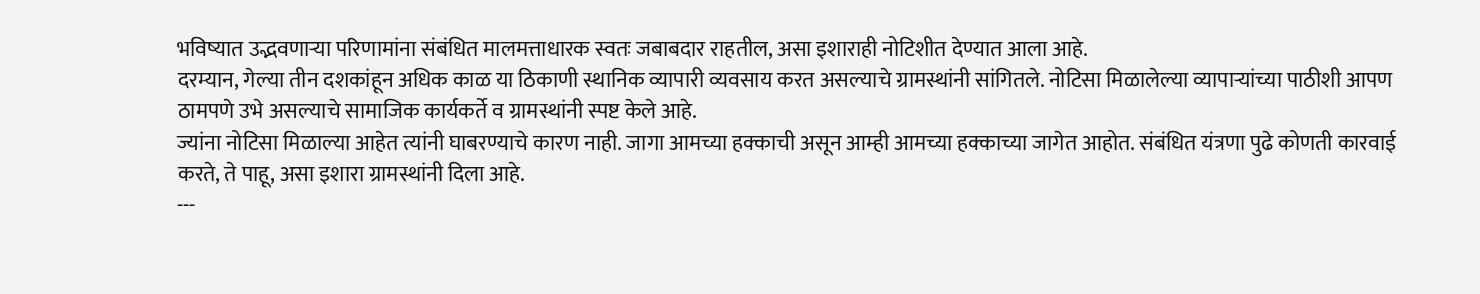भविष्यात उद्भवणाऱ्या परिणामांना संबंधित मालमत्ताधारक स्वतः जबाबदार राहतील, असा इशाराही नोटिशीत देण्यात आला आहे.
दरम्यान, गेल्या तीन दशकांहून अधिक काळ या ठिकाणी स्थानिक व्यापारी व्यवसाय करत असल्याचे ग्रामस्थांनी सांगितले. नोटिसा मिळालेल्या व्यापाऱ्यांच्या पाठीशी आपण ठामपणे उभे असल्याचे सामाजिक कार्यकर्ते व ग्रामस्थांनी स्पष्ट केले आहे.
ज्यांना नोटिसा मिळाल्या आहेत त्यांनी घाबरण्याचे कारण नाही. जागा आमच्या हक्काची असून आम्ही आमच्या हक्काच्या जागेत आहोत. संबंधित यंत्रणा पुढे कोणती कारवाई करते, ते पाहू, असा इशारा ग्रामस्थांनी दिला आहे.
---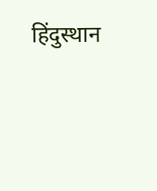हिंदुस्थान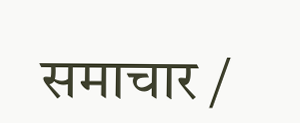समाचार /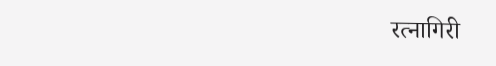रत्नागिरी